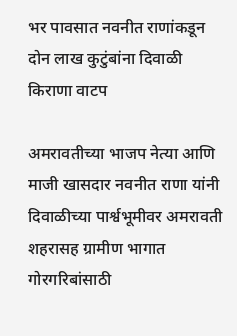भर पावसात नवनीत राणांकडून दोन लाख कुटुंबांना दिवाळी किराणा वाटप

अमरावतीच्या भाजप नेत्या आणि माजी खासदार नवनीत राणा यांनी दिवाळीच्या पार्श्वभूमीवर अमरावती शहरासह ग्रामीण भागात गोरगरिबांसाठी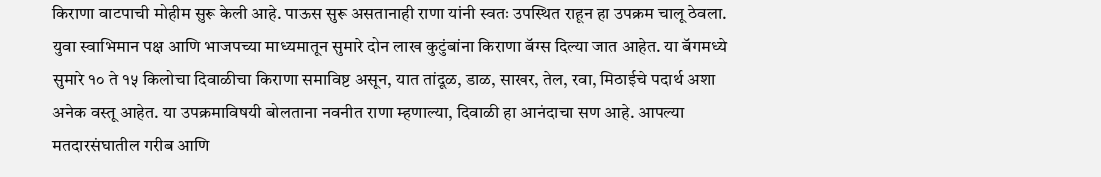किराणा वाटपाची मोहीम सुरू केली आहे. पाऊस सुरू असतानाही राणा यांनी स्वतः उपस्थित राहून हा उपक्रम चालू ठेवला. युवा स्वाभिमान पक्ष आणि भाजपच्या माध्यमातून सुमारे दोन लाख कुटुंबांना किराणा बॅग्स दिल्या जात आहेत. या बॅगमध्ये सुमारे १० ते १५ किलोचा दिवाळीचा किराणा समाविष्ट असून, यात तांदूळ, डाळ, साखर, तेल, रवा, मिठाईचे पदार्थ अशा अनेक वस्तू आहेत. या उपक्रमाविषयी बोलताना नवनीत राणा म्हणाल्या, दिवाळी हा आनंदाचा सण आहे. आपल्या मतदारसंघातील गरीब आणि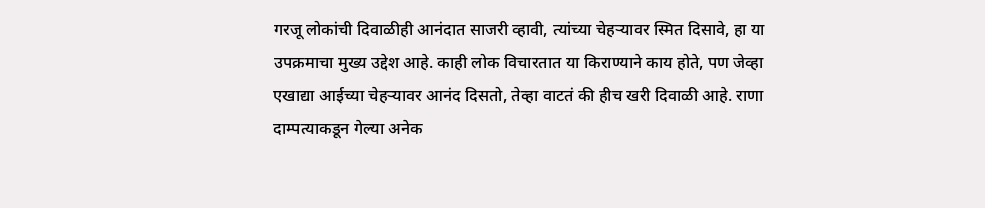गरजू लोकांची दिवाळीही आनंदात साजरी व्हावी, त्यांच्या चेहऱ्यावर स्मित दिसावे, हा या उपक्रमाचा मुख्य उद्देश आहे. काही लोक विचारतात या किराण्याने काय होते, पण जेव्हा एखाद्या आईच्या चेहऱ्यावर आनंद दिसतो, तेव्हा वाटतं की हीच खरी दिवाळी आहे. राणा दाम्पत्याकडून गेल्या अनेक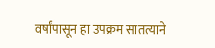वर्षांपासून हा उपक्रम सातत्याने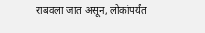राबवला जात असून, लोकांपर्यंत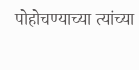पोहोचण्याच्या त्यांच्या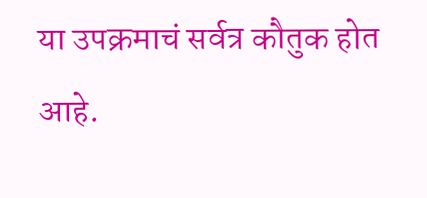या उपक्रमाचं सर्वत्र कौतुक होत आहे.